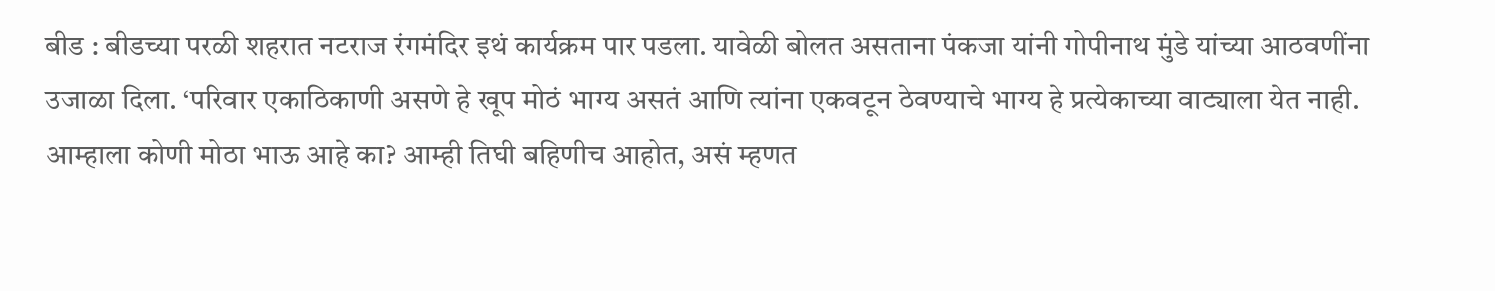बीड : बीडच्या परळी शहरात नटराज रंगमंदिर इथं कार्यक्रम पार पडला. यावेळी बोलत असताना पंकजा यांनी गोपीनाथ मुंडे यांच्या आठवणींना उजाळा दिला. ‘परिवार एकाठिकाणी असणे हे खूप मोठं भाग्य असतं आणि त्यांना एकवटून ठेवण्याचे भाग्य हे प्रत्येकाच्या वाट्याला येत नाही. आम्हाला कोणी मोठा भाऊ आहे का? आम्ही तिघी बहिणीच आहोत, असं म्हणत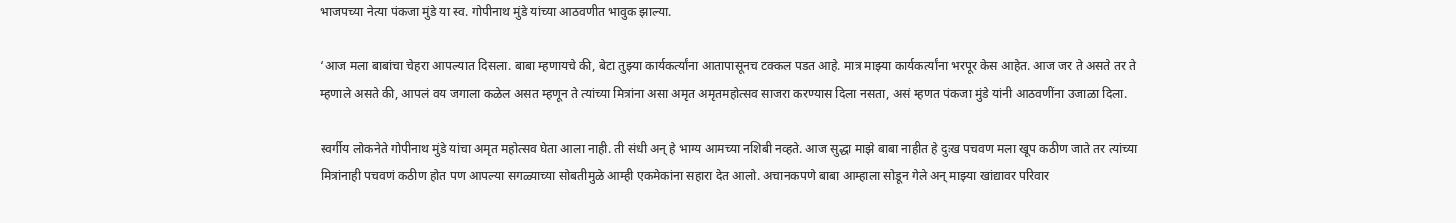भाजपच्या नेत्या पंकजा मुंडे या स्व. गोपीनाथ मुंडे यांच्या आठवणीत भावुक झाल्या.

‘आज मला बाबांचा चेहरा आपल्यात दिसला. बाबा म्हणायचे की, बेटा तुझ्या कार्यकर्त्यांना आतापासूनच टक्कल पडत आहे. मात्र माझ्या कार्यकर्त्यांना भरपूर केस आहेत. आज जर ते असते तर ते म्हणाले असते की, आपलं वय जगाला कळेल असत म्हणून ते त्यांच्या मित्रांना असा अमृत अमृतमहोत्सव साजरा करण्यास दिला नसता, असं म्हणत पंकजा मुंडे यांनी आठवणींना उजाळा दिला.

स्वर्गीय लोकनेते गोपीनाथ मुंडे यांचा अमृत महोत्सव घेता आला नाही. ती संधी अन् हे भाग्य आमच्या नशिबी नव्हते. आज सुद्धा माझे बाबा नाहीत हे दुःख पचवण मला खूप कठीण जाते तर त्यांच्या मित्रांनाही पचवणं कठीण होत पण आपल्या सगळ्याच्या सोबतीमुळे आम्ही एकमेकांना सहारा देत आलो. अचानकपणे बाबा आम्हाला सोडून गेले अन् माझ्या खांद्यावर परिवार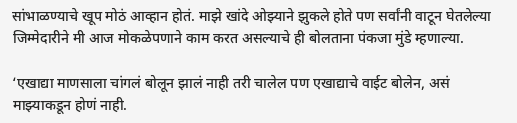सांभाळण्याचे खूप मोठं आव्हान होतं. माझे खांदे ओझ्याने झुकले होते पण सर्वांनी वाटून घेतलेल्या जिम्मेदारीने मी आज मोकळेपणाने काम करत असल्याचे ही बोलताना पंकजा मुंडे म्हणाल्या.

‘एखाद्या माणसाला चांगलं बोलून झालं नाही तरी चालेल पण एखाद्याचे वाईट बोलेन, असं माझ्याकडून होणं नाही.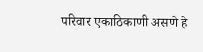परिवार एकाठिकाणी असणे हे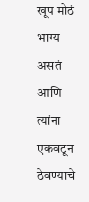खूप मोठं भाग्य असतं आणि त्यांना एकवटून ठेवण्याचे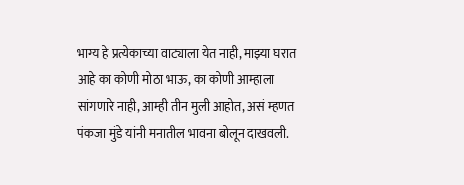भाग्य हे प्रत्येकाच्या वाट्याला येत नाही, माझ्या घरात आहे का कोणी मोठा भाऊ, का कोणी आम्हाला सांगणारे नाही, आम्ही तीन मुली आहोत, असं म्हणत पंकजा मुंडे यांनी मनातील भावना बोलून दाखवली.